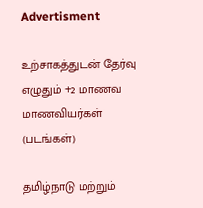Advertisment

உற்சாகத்துடன் தேர்வு எழுதும் +2 மாணவ மாணவியர்கள் (படங்கள்)

தமிழ்நாடு மற்றும்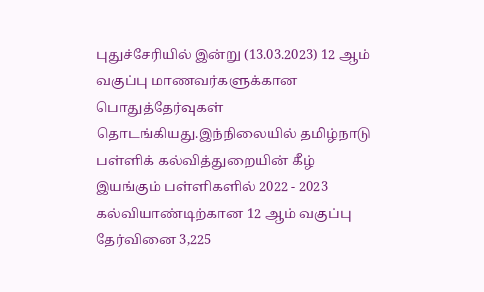புதுச்சேரியில் இன்று (13.03.2023) 12 ஆம் வகுப்பு மாணவர்களுக்கான பொதுத்தேர்வுகள் தொடங்கியது.இந்நிலையில் தமிழ்நாடு பள்ளிக் கல்வித்துறையின் கீழ் இயங்கும் பள்ளிகளில் 2022 - 2023 கல்வியாண்டிற்கான 12 ஆம் வகுப்பு தேர்வினை 3,225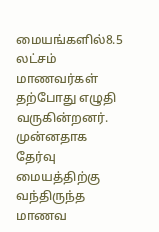மையங்களில்8.5 லட்சம் மாணவர்கள் தற்போது எழுதி வருகின்றனர். முன்னதாக தேர்வு மையத்திற்கு வந்திருந்த மாணவ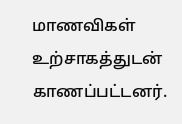மாணவிகள் உற்சாகத்துடன் காணப்பட்டனர்.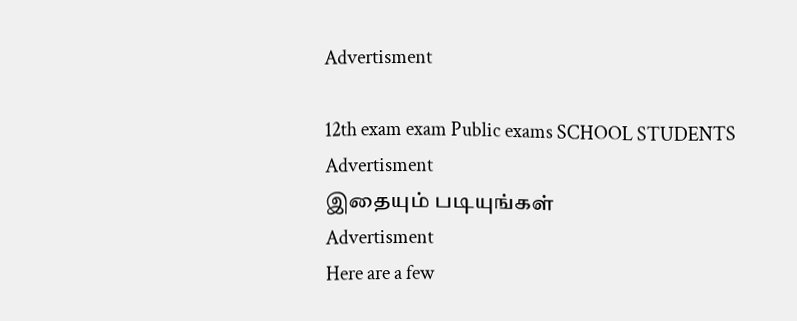Advertisment

12th exam exam Public exams SCHOOL STUDENTS
Advertisment
இதையும் படியுங்கள்
Advertisment
Here are a few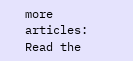more articles:
Read the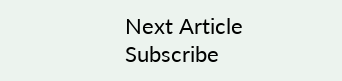Next Article
Subscribe